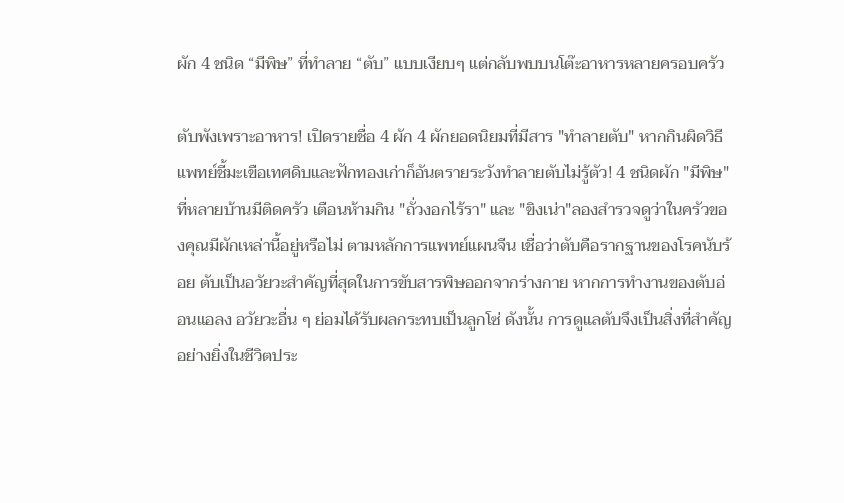ผัก 4 ชนิด “มีพิษ” ที่ทำลาย “ตับ” แบบเงียบๆ แต่กลับพบบนโต๊ะอาหารหลายครอบครัว

ตับพังเพราะอาหาร! เปิดรายชื่อ 4 ผัก 4 ผักยอดนิยมที่มีสาร "ทำลายตับ" หากกินผิดวิธี แพทย์ชี้มะเขือเทศดิบและฟักทองเก่าก็อันตรายระวังทำลายตับไม่รู้ตัว! 4 ชนิดผัก "มีพิษ" ที่หลายบ้านมีติดครัว เตือนห้ามกิน "ถั่วงอกไร้รา" และ "ขิงเน่า"ลองสำรวจดูว่าในครัวของคุณมีผักเหล่านี้อยู่หรือไม่ ตามหลักการแพทย์แผนจีน เชื่อว่าตับคือรากฐานของโรคนับร้อย ตับเป็นอวัยวะสำคัญที่สุดในการขับสารพิษออกจากร่างกาย หากการทำงานของตับอ่อนแอลง อวัยวะอื่น ๆ ย่อมได้รับผลกระทบเป็นลูกโซ่ ดังนั้น การดูแลตับจึงเป็นสิ่งที่สำคัญอย่างยิ่งในชีวิตประ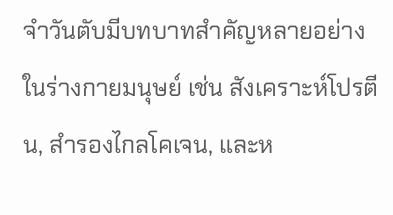จำวันตับมีบทบาทสำคัญหลายอย่างในร่างกายมนุษย์ เช่น สังเคราะห์โปรตีน, สำรองไกลโคเจน, และห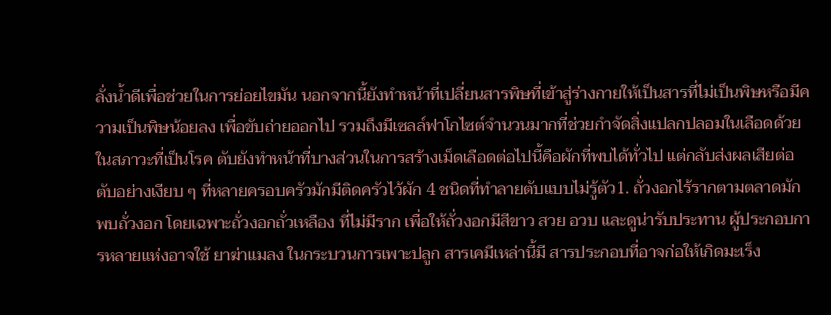ลั่งน้ำดีเพื่อช่วยในการย่อยไขมัน นอกจากนี้ยังทำหน้าที่เปลี่ยนสารพิษที่เข้าสู่ร่างกายให้เป็นสารที่ไม่เป็นพิษหรือมีความเป็นพิษน้อยลง เพื่อขับถ่ายออกไป รวมถึงมีเซลล์ฟาโกไซต์จำนวนมากที่ช่วยกำจัดสิ่งแปลกปลอมในเลือดด้วย ในสภาวะที่เป็นโรค ตับยังทำหน้าที่บางส่วนในการสร้างเม็ดเลือดต่อไปนี้คือผักที่พบได้ทั่วไป แต่กลับส่งผลเสียต่อตับอย่างเงียบ ๆ ที่หลายครอบครัวมักมีติดครัวไว้ผัก 4 ชนิดที่ทำลายตับแบบไม่รู้ตัว1. ถั่วงอกไร้รากตามตลาดมักพบถั่วงอก โดยเฉพาะถั่วงอกถั่วเหลือง ที่ไม่มีราก เพื่อให้ถั่วงอกมีสีขาว สวย อวบ และดูน่ารับประทาน ผู้ประกอบการหลายแห่งอาจใช้ ยาฆ่าแมลง ในกระบวนการเพาะปลูก สารเคมีเหล่านี้มี สารประกอบที่อาจก่อให้เกิดมะเร็ง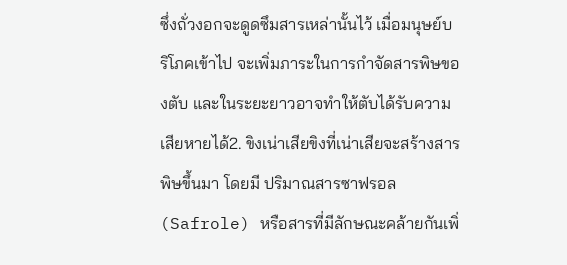ซึ่งถั่วงอกจะดูดซึมสารเหล่านั้นไว้ เมื่อมนุษย์บริโภคเข้าไป จะเพิ่มภาระในการกำจัดสารพิษของตับ และในระยะยาวอาจทำให้ตับได้รับความเสียหายได้2. ขิงเน่าเสียขิงที่เน่าเสียจะสร้างสารพิษขึ้นมา โดยมี ปริมาณสารซาฟรอล (Safrole) หรือสารที่มีลักษณะคล้ายกันเพิ่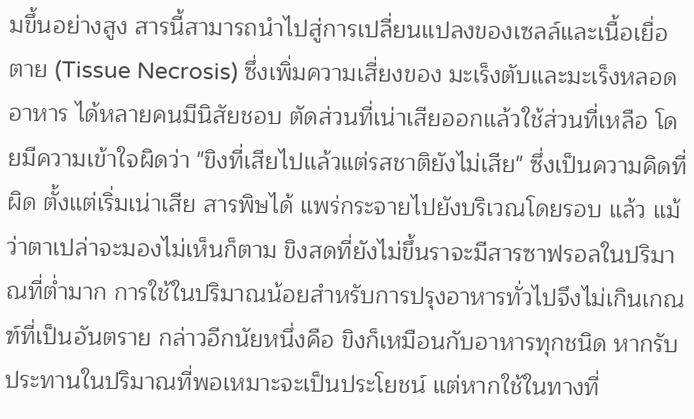มขึ้นอย่างสูง สารนี้สามารถนำไปสู่การเปลี่ยนแปลงของเซลล์และเนื้อเยื่อตาย (Tissue Necrosis) ซึ่งเพิ่มความเสี่ยงของ มะเร็งตับและมะเร็งหลอดอาหาร ได้หลายคนมีนิสัยชอบ ตัดส่วนที่เน่าเสียออกแล้วใช้ส่วนที่เหลือ โดยมีความเข้าใจผิดว่า "ขิงที่เสียไปแล้วแต่รสชาติยังไม่เสีย" ซึ่งเป็นความคิดที่ผิด ตั้งแต่เริ่มเน่าเสีย สารพิษได้ แพร่กระจายไปยังบริเวณโดยรอบ แล้ว แม้ว่าตาเปล่าจะมองไม่เห็นก็ตาม ขิงสดที่ยังไม่ขึ้นราจะมีสารซาฟรอลในปริมาณที่ต่ำมาก การใช้ในปริมาณน้อยสำหรับการปรุงอาหารทั่วไปจึงไม่เกินเกณฑ์ที่เป็นอันตราย กล่าวอีกนัยหนึ่งคือ ขิงก็เหมือนกับอาหารทุกชนิด หากรับประทานในปริมาณที่พอเหมาะจะเป็นประโยชน์ แต่หากใช้ในทางที่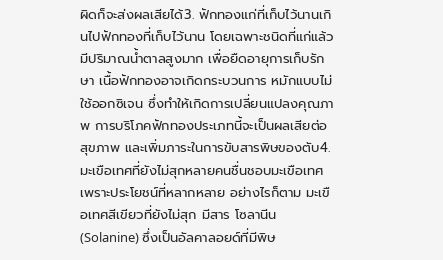ผิดก็จะส่งผลเสียได้3. ฟักทองแก่ที่เก็บไว้นานเกินไปฟักทองที่เก็บไว้นาน โดยเฉพาะชนิดที่แก่แล้ว มีปริมาณน้ำตาลสูงมาก เพื่อยืดอายุการเก็บรักษา เนื้อฟักทองอาจเกิดกระบวนการ หมักแบบไม่ใช้ออกซิเจน ซึ่งทำให้เกิดการเปลี่ยนแปลงคุณภาพ การบริโภคฟักทองประเภทนี้จะเป็นผลเสียต่อสุขภาพ และเพิ่มภาระในการขับสารพิษของตับ4. มะเขือเทศที่ยังไม่สุกหลายคนชื่นชอบมะเขือเทศเพราะประโยชน์ที่หลากหลาย อย่างไรก็ตาม มะเขือเทศสีเขียวที่ยังไม่สุก มีสาร โซลานีน (Solanine) ซึ่งเป็นอัลคาลอยด์ที่มีพิษ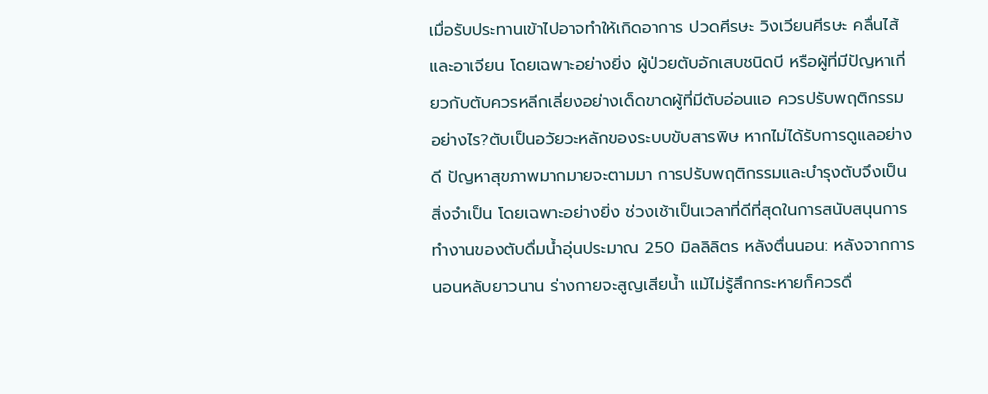เมื่อรับประทานเข้าไปอาจทำให้เกิดอาการ ปวดศีรษะ วิงเวียนศีรษะ คลื่นไส้ และอาเจียน โดยเฉพาะอย่างยิ่ง ผู้ป่วยตับอักเสบชนิดบี หรือผู้ที่มีปัญหาเกี่ยวกับตับควรหลีกเลี่ยงอย่างเด็ดขาดผู้ที่มีตับอ่อนแอ ควรปรับพฤติกรรมอย่างไร?ตับเป็นอวัยวะหลักของระบบขับสารพิษ หากไม่ได้รับการดูแลอย่างดี ปัญหาสุขภาพมากมายจะตามมา การปรับพฤติกรรมและบำรุงตับจึงเป็นสิ่งจำเป็น โดยเฉพาะอย่างยิ่ง ช่วงเช้าเป็นเวลาที่ดีที่สุดในการสนับสนุนการทำงานของตับดื่มน้ำอุ่นประมาณ 250 มิลลิลิตร หลังตื่นนอน: หลังจากการนอนหลับยาวนาน ร่างกายจะสูญเสียน้ำ แม้ไม่รู้สึกกระหายก็ควรดื่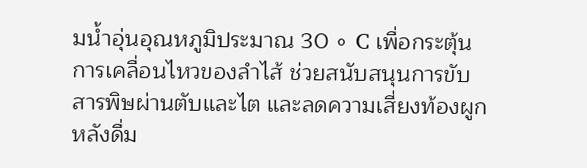มน้ำอุ่นอุณหภูมิประมาณ 30 ∘ C เพื่อกระตุ้นการเคลื่อนไหวของลำไส้ ช่วยสนับสนุนการขับสารพิษผ่านตับและไต และลดความเสี่ยงท้องผูกหลังดื่ม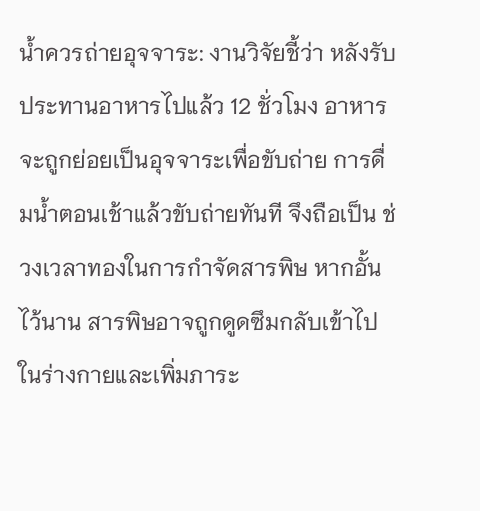น้ำควรถ่ายอุจจาระ: งานวิจัยชี้ว่า หลังรับประทานอาหารไปแล้ว 12 ชั่วโมง อาหารจะถูกย่อยเป็นอุจจาระเพื่อขับถ่าย การดื่มน้ำตอนเช้าแล้วขับถ่ายทันที จึงถือเป็น ช่วงเวลาทองในการกำจัดสารพิษ หากอั้นไว้นาน สารพิษอาจถูกดูดซึมกลับเข้าไปในร่างกายและเพิ่มภาระ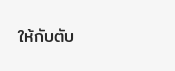ให้กับตับ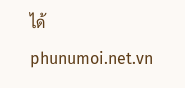ได้phunumoi.net.vn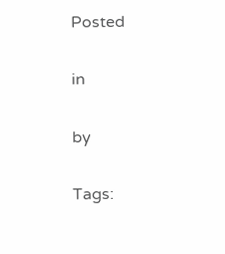Posted

in

by

Tags: